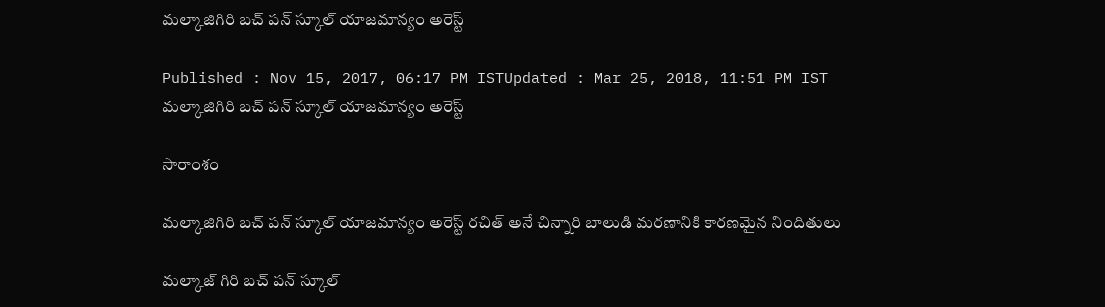మల్కాజిగిరి బచ్ పన్ స్కూల్ యాజమాన్యం అరెస్ట్

Published : Nov 15, 2017, 06:17 PM ISTUpdated : Mar 25, 2018, 11:51 PM IST
మల్కాజిగిరి బచ్ పన్ స్కూల్ యాజమాన్యం అరెస్ట్

సారాంశం

మల్కాజిగిరి బచ్ పన్ స్కూల్ యాజమాన్యం అరెస్ట్ రచిత్ అనే చిన్నారి బాలుడి మరణానికి కారణమైన నిందితులు

మల్కాజ్ గిరి బచ్ పన్ స్కూల్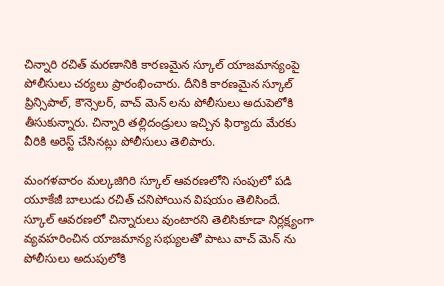చిన్నారి రచిత్ మరణానికి కారణమైన స్కూల్ యాజమాన్యంపై పోలీసులు చర్యలు ప్రారంభించారు. దీనికి కారణమైన స్కూల్ ప్రిన్సిపాల్, కౌన్సెలర్, వాచ్ మెన్ లను పోలీసులు అదుపెలోకి తీసుకున్నారు. చిన్నారి తల్లిదండ్రులు ఇచ్చిన ఫిర్యాదు మేరకు వీరికి అరెస్ట్ చేసినట్లు పోలీసులు తెలిపారు.

మంగళవారం మల్కజిగిరి స్కూల్ ఆవరణలోని సంపులో పడి యూకేజీ బాలుడు రచిత్ చనిపోయిన విషయం తెలిసిందే. స్కూల్ ఆవరణలో చిన్నారులు వుంటారని తెలిసికూడా నిర్లక్ష్యంగా వ్యవహరించిన యాజమాన్య సభ్యులతో పాటు వాచ్ మెన్ ను పోలీసులు అదుపులోకి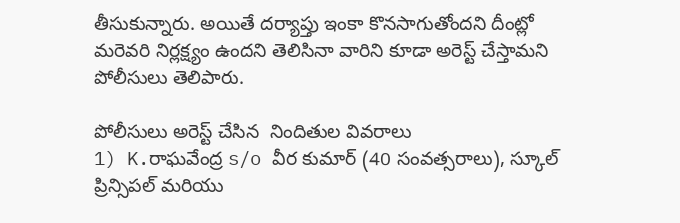తీసుకున్నారు. అయితే దర్యాప్తు ఇంకా కొనసాగుతోందని దీంట్లో మరెవరి నిర్లక్ష్యం ఉందని తెలిసినా వారిని కూడా అరెస్ట్ చేస్తామని పోలీసులు తెలిపారు.

పోలీసులు అరెస్ట్ చేసిన  నిందితుల వివరాలు
1) K.రాఘవేంద్ర s/o వీర కుమార్ (40 సంవత్సరాలు), స్కూల్ ప్రిన్సిపల్ మరియు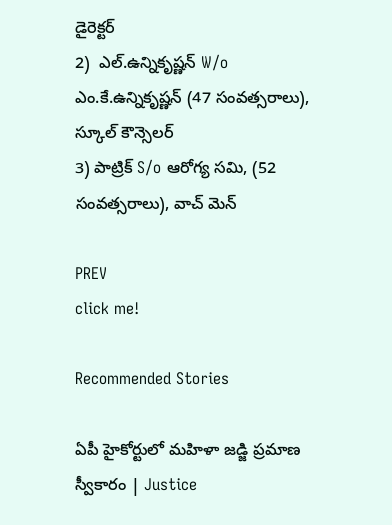డైరెక్టర్
2)  ఎల్.ఉన్నికృష్ణన్ W/o ఎం.కే.ఉన్నికృష్ణన్ (47 సంవత్సరాలు), స్కూల్ కౌన్సెలర్
3) పాట్రిక్ S/o ఆరోగ్య సమి, (52 సంవత్సరాలు), వాచ్ మెన్

PREV
click me!

Recommended Stories

ఏపీ హైకోర్టులో మహిళా జడ్జి ప్రమాణ స్వీకారం | Justice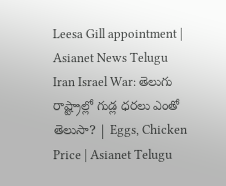Leesa Gill appointment | Asianet News Telugu
Iran Israel War: తెలుగు రాష్ట్రాల్లో గుడ్ల ధరలు ఎంతో తెలుసా? | Eggs, Chicken Price | Asianet Telugu